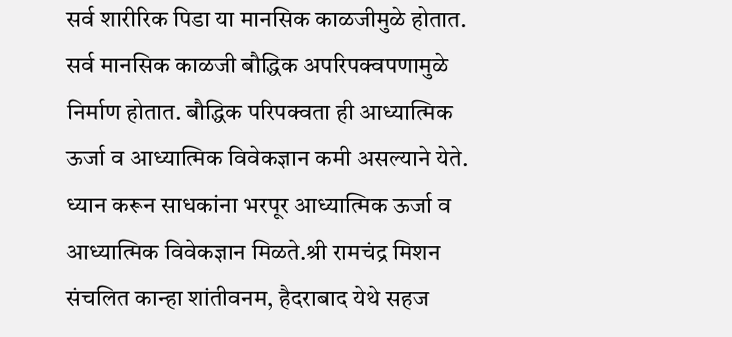सर्व शारीरिक पिडा या मानसिक काळजीमुळे होतात. सर्व मानसिक काळजी बौद्धिक अपरिपक्वपणामुळे निर्माण होतात. बौद्धिक परिपक्वता ही आध्यात्मिक ऊर्जा व आध्यात्मिक विवेकज्ञान कमी असल्याने येते. ध्यान करून साधकांना भरपूर आध्यात्मिक ऊर्जा व आध्यात्मिक विवेकज्ञान मिळते.श्री रामचंद्र मिशन संचलित कान्हा शांतीवनम, हैदराबाद येथे सहज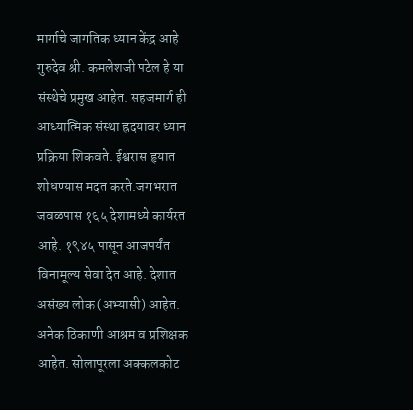मार्गाचे जागतिक ध्यान केंद्र आहे गुरुदेव श्री. कमलेशजी पटेल हे या संस्थेचे प्रमुख आहेत. सहजमार्ग ही आध्यात्मिक संस्था ह्रदयावर ध्यान प्रक्रिया शिकवते. ईश्वरास हृयात शोधण्यास मदत करते.जगभरात जवळपास १६५ देशामध्ये कार्यरत आहे. १९४५ पासून आजपर्यंत विनामूल्य सेवा देत आहे. देशात असंख्य लोक (अभ्यासी) आहेत. अनेक ठिकाणी आश्रम व प्रशिक्षक आहेत. सोलापूरला अक्कलकोट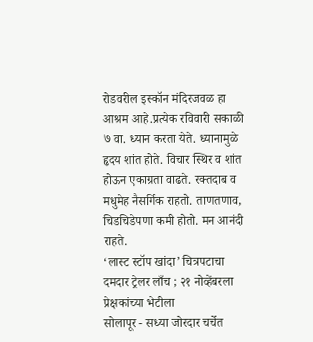रोडवरील इस्कॉन मंदिरजवळ हा आश्रम आहे.प्रत्येक रविवारी सकाळी ७ वा. ध्यान करता येते. ध्यानामुळे हृदय शांत होते. विचार स्थिर व शांत होऊन एकाग्रता वाढते. रक्तदाब व मधुमेह नैसर्गिक राहतो. ताणतणाव, चिडचिडेपणा कमी होतो. मन आनंदी राहते.
‘लास्ट स्टॉप खांदा’ चित्रपटाचा दमदार ट्रेलर लाँच ; २१ नोव्हेंबरला प्रेक्षकांच्या भेटीला
सोलापूर - सध्या जोरदार चर्चेत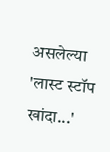असलेल्या 'लास्ट स्टॉप खांदा...'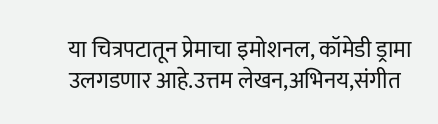या चित्रपटातून प्रेमाचा इमोशनल, कॉमेडी ड्रामा उलगडणार आहे.उत्तम लेखन,अभिनय,संगीत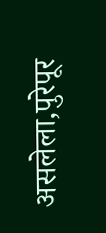असलेला,पुरेपूर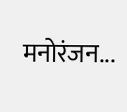मनोरंजन...